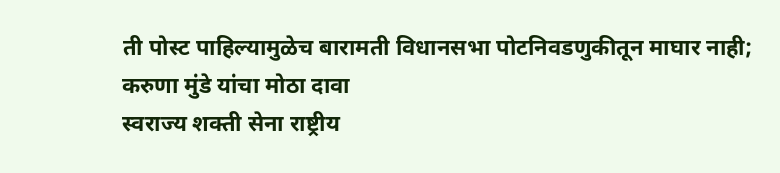ती पोस्ट पाहिल्यामुळेच बारामती विधानसभा पोटनिवडणुकीतून माघार नाही; करुणा मुंडे यांचा मोठा दावा
स्वराज्य शक्ती सेना राष्ट्रीय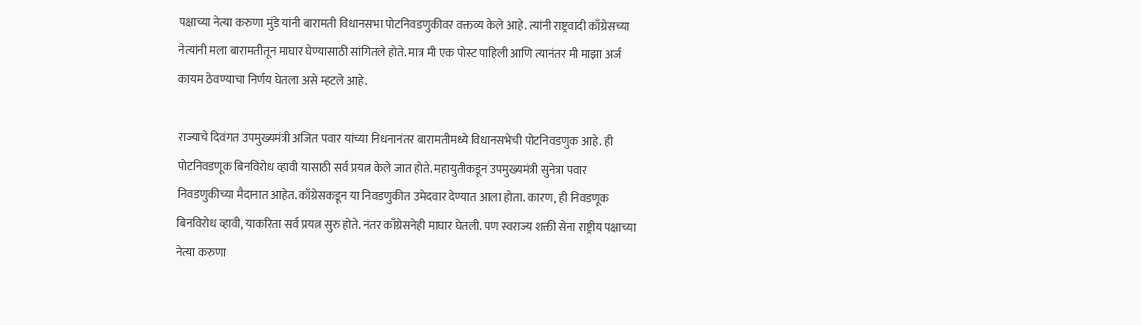पक्षाच्या नेत्या करुणा मुंडे यांनी बारामती विधानसभा पोटनिवडणुकीवर वक्तव्य केले आहे. त्यांनी राष्ट्रवादी काँग्रेसच्या नेत्यांनी मला बारामतीतून माघार घेण्यासाठी सांगितले होते. मात्र मी एक पोस्ट पाहिली आणि त्यानंतर मी माझा अर्ज कायम ठेवण्याचा निर्णय घेतला असे म्हटले आहे.

राज्याचे दिवंगत उपमुख्यमंत्री अजित पवार यांच्या निधनानंतर बारामतीमध्ये विधानसभेची पोटनिवडणुक आहे. ही पोटनिवडणूक बिनविरोध व्हावी यासाठी सर्व प्रयत्न केले जात होते. महायुतीकडून उपमुख्यमंत्री सुनेत्रा पवार निवडणुकीच्या मैदानात आहेत. काँग्रेसकडून या निवडणुकीत उमेदवार देण्यात आला होता. कारण, ही निवडणूक बिनविरोध व्हावी, याकरिता सर्व प्रयत्न सुरु होते. नंतर काँग्रेसनेही माघार घेतली. पण स्वराज्य शक्ती सेना राष्ट्रीय पक्षाच्या नेत्या करुणा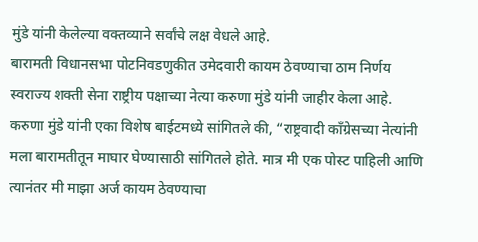मुंडे यांनी केलेल्या वक्तव्याने सर्वांचे लक्ष वेधले आहे.
बारामती विधानसभा पोटनिवडणुकीत उमेदवारी कायम ठेवण्याचा ठाम निर्णय स्वराज्य शक्ती सेना राष्ट्रीय पक्षाच्या नेत्या करुणा मुंडे यांनी जाहीर केला आहे. करुणा मुंडे यांनी एका विशेष बाईटमध्ये सांगितले की, “राष्ट्रवादी काँग्रेसच्या नेत्यांनी मला बारामतीतून माघार घेण्यासाठी सांगितले होते. मात्र मी एक पोस्ट पाहिली आणि त्यानंतर मी माझा अर्ज कायम ठेवण्याचा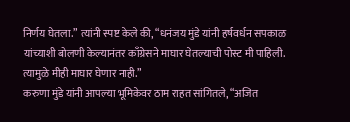निर्णय घेतला.” त्यांनी स्पष्ट केले की, “धनंजय मुंडे यांनी हर्षवर्धन सपकाळ यांच्याशी बोलणी केल्यानंतर काँग्रेसने माघार घेतल्याची पोस्ट मी पाहिली. त्यामुळे मीही माघार घेणार नाही.”
करुणा मुंडे यांनी आपल्या भूमिकेवर ठाम राहत सांगितले, “अजित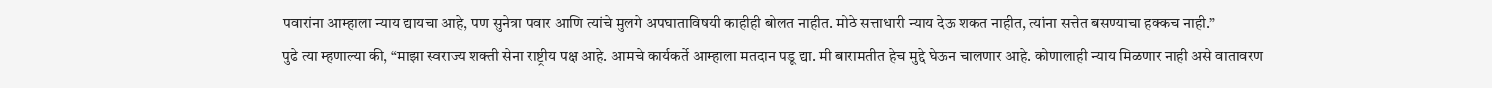पवारांना आम्हाला न्याय द्यायचा आहे, पण सुनेत्रा पवार आणि त्यांचे मुलगे अपघाताविषयी काहीही बोलत नाहीत. मोठे सत्ताधारी न्याय देऊ शकत नाहीत, त्यांना सत्तेत बसण्याचा हक्कच नाही.”
पुढे त्या म्हणाल्या की, “माझा स्वराज्य शक्ती सेना राष्ट्रीय पक्ष आहे. आमचे कार्यकर्ते आम्हाला मतदान पडू द्या. मी बारामतीत हेच मुद्दे घेऊन चालणार आहे. कोणालाही न्याय मिळणार नाही असे वातावरण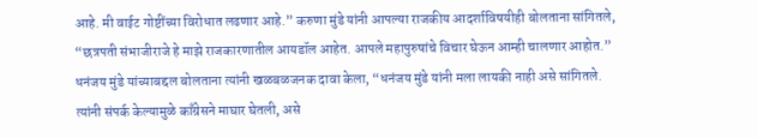आहे. मी वाईट गोष्टींच्या विरोधात लढणार आहे.” करुणा मुंडे यांनी आपल्या राजकीय आदर्शाविषयीही बोलताना सांगितले, “छत्रपती संभाजीराजे हे माझे राजकारणातील आयडॉल आहेत. आपले महापुरुषांचे विचार घेऊन आम्ही चालणार आहोत.”
धनंजय मुंडे यांच्याबद्दल बोलताना त्यांनी खळबळजनक दावा केला, “धनंजय मुंडे यांनी मला लायकी नाही असे सांगितले. त्यांनी संपर्क केल्यामुळे काँग्रेसने माघार घेतली, असे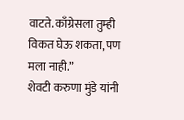वाटते. काँग्रेसला तुम्ही विकत घेऊ शकता, पण मला नाही.”
शेवटी करुणा मुंडे यांनी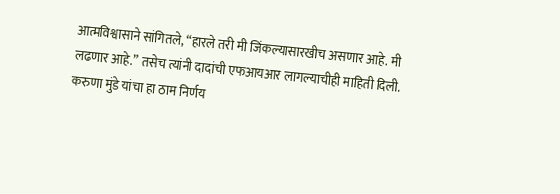आत्मविश्वासाने सांगितले, “हारले तरी मी जिंकल्यासारखीच असणार आहे. मी लढणार आहे.” तसेच त्यांनी दादांची एफआयआर लागल्याचीही माहिती दिली.
करुणा मुंडे यांचा हा ठाम निर्णय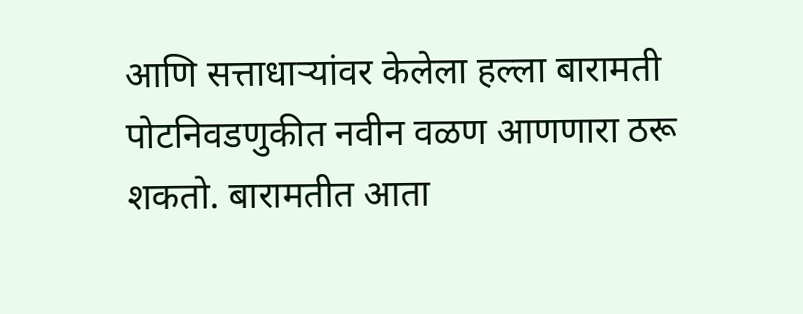आणि सत्ताधाऱ्यांवर केलेला हल्ला बारामती पोटनिवडणुकीत नवीन वळण आणणारा ठरू शकतो. बारामतीत आता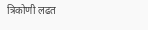त्रिकोणी लढत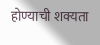होण्याची शक्यता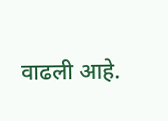वाढली आहे.